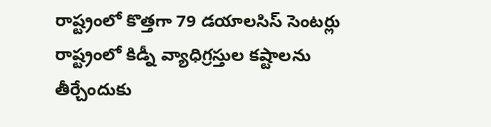రాష్ట్రంలో కొత్తగా 79 డయాలసిస్ సెంటర్లు
రాష్ట్రంలో కిడ్నీ వ్యాధిగ్రస్తుల కష్టాలను తీర్చేందుకు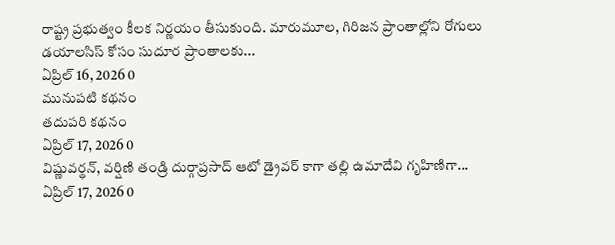రాష్ట్ర ప్రభుత్వం కీలక నిర్ణయం తీసుకుంది. మారుమూల, గిరిజన ప్రాంతాల్లోని రోగులు డయాలసిస్ కోసం సుదూర ప్రాంతాలకు...
ఏప్రిల్ 16, 2026 0
మునుపటి కథనం
తదుపరి కథనం
ఏప్రిల్ 17, 2026 0
విష్ణువర్థన్, వర్షిణి తండ్రి దుర్గాప్రసాద్ ఆటో డ్రైవర్ కాగా తల్లి ఉమాదేవి గృహిణిగా...
ఏప్రిల్ 17, 2026 0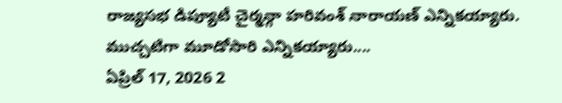రాజ్యసభ డిప్యూటీ చైర్మన్గా హరివంశ్ నారాయణ్ ఎన్నికయ్యారు. ముచ్చటిగా మూడోసారి ఎన్నికయ్యారు....
ఏప్రిల్ 17, 2026 2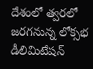దేశంలో త్వరలో జరగనున్న లోక్సభ డీలిమిటేషన్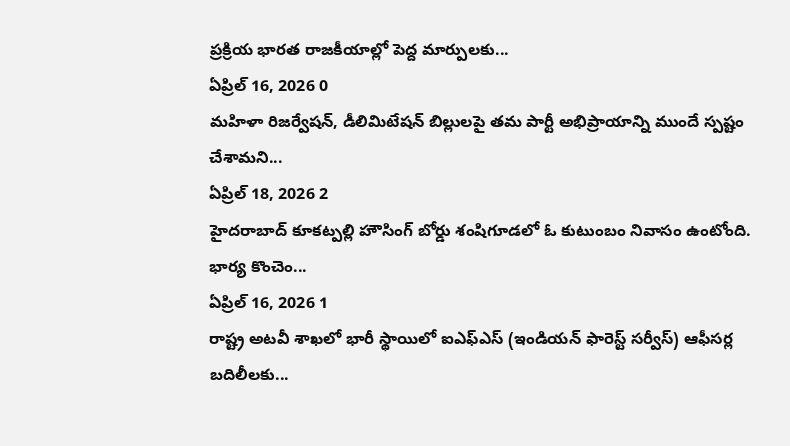ప్రక్రియ భారత రాజకీయాల్లో పెద్ద మార్పులకు...
ఏప్రిల్ 16, 2026 0
మహిళా రిజర్వేషన్, డీలిమిటేషన్ బిల్లులపై తమ పార్టీ అభిప్రాయాన్ని ముందే స్పష్టం చేశామని...
ఏప్రిల్ 18, 2026 2
హైదరాబాద్ కూకట్పల్లి హౌసింగ్ బోర్డు శంషిగూడలో ఓ కుటుంబం నివాసం ఉంటోంది. భార్య కొంచెం...
ఏప్రిల్ 16, 2026 1
రాష్ట్ర అటవీ శాఖలో భారీ స్థాయిలో ఐఎఫ్ఎస్ (ఇండియన్ ఫారెస్ట్ సర్వీస్) ఆఫీసర్ల బదిలీలకు...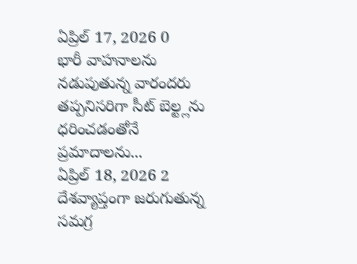ఏప్రిల్ 17, 2026 0
భారీ వాహనాలను నడుపుతున్న వారందరు తప్పనిసరిగా సీట్ బెల్ట్లను ధరించడంతోనే ప్రమాదాలను...
ఏప్రిల్ 18, 2026 2
దేశవ్యాప్తంగా జరుగుతున్న సమగ్ర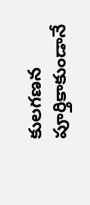కులగణన పూర్తికాకుండానే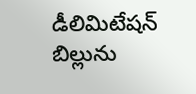డీలిమిటేషన్ బిల్లును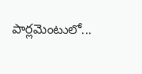పార్లమెంటులో...